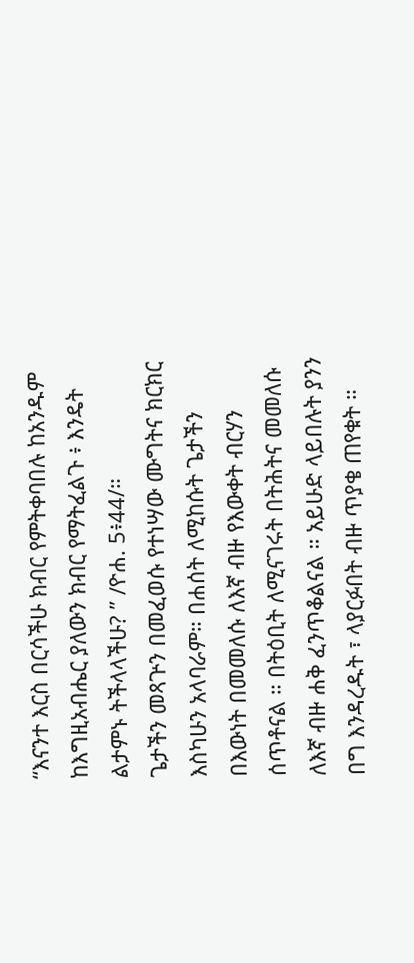“እናንተ እርስ በርሳችሁ ክብር የምትቀባበሉ ከአንዱም ከእግዚአብሔር ያለውን ክብር የማትፈልጉ ፥ እንዴት ልታምኑ ትችላላችሁ? ” /ዮሐ. 5፥44/።
ጌታችን መጻጕን በመፈወሱ የተነሣው ሙግትና ክርክር እስካሁን አላባራም። በሐሰት ለሚከሱት ጌታችን በእውነት በመመለሱ ለእኛ ብዙ የእውቀት ብርሃን ሰጥቶናል ። በትዕቢት ለሚናገሩት በትሕትና መመለሱ ለእኛ ብዙ ሐቅ ፈንጥቆልናል ። አይሁድ ላይበሉት ያንን በግ እንዳረዱት ፣ ላያርፉበት ብዙ ጥያቄ ጠየቁት ።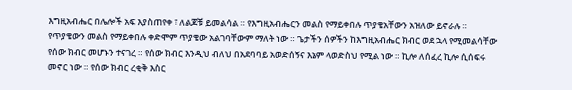እግዚአብሔር በሌሎች አፍ እያስጠየቀ ፣ ለልጆቹ ይመልሳል ። የእግዚአብሔርን መልስ የማይቀበሉ ጥያቄአቸውን አዝለው ይኖራሉ ። የጥያቄውን መልስ የማይቀበሉ ቀድሞም ጥያቄው አልገባቸውም ማለት ነው ። ጌታችን ሰዎችን ከእግዚአብሔር ክብር ወደ ኋላ የሚመልሳቸው የሰው ክብር መሆኑን ተናገረ ። የሰው ክብር እንዲህ ብለህ በአደባባይ አወድሰኝና እኔም ላወድስህ የሚል ነው ። ኪሎ ለሰፈረ ኪሎ ሲሰፍሩ መኖር ነው ። የሰው ክብር ረቂቅ እስር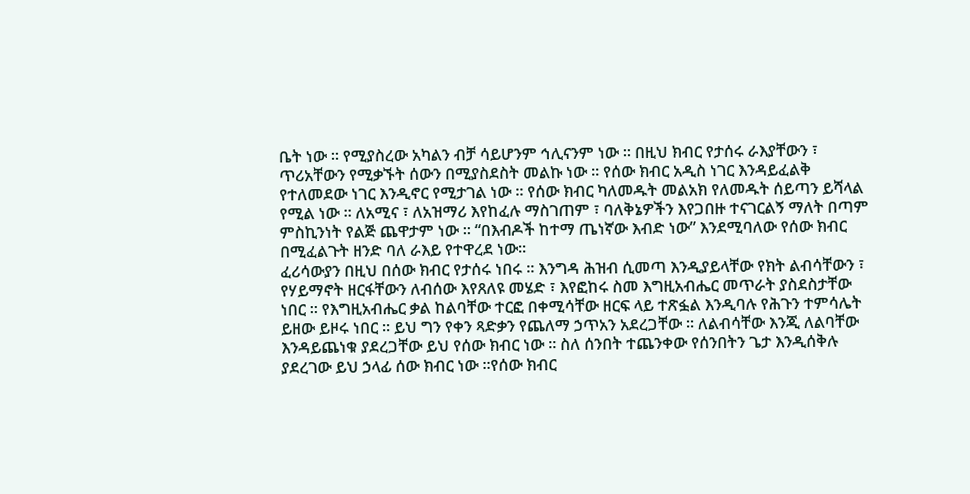ቤት ነው ። የሚያስረው አካልን ብቻ ሳይሆንም ኅሊናንም ነው ። በዚህ ክብር የታሰሩ ራእያቸውን ፣ ጥሪአቸውን የሚቃኙት ሰውን በሚያስደስት መልኩ ነው ። የሰው ክብር አዲስ ነገር እንዳይፈልቅ የተለመደው ነገር እንዲኖር የሚታገል ነው ። የሰው ክብር ካለመዱት መልአክ የለመዱት ሰይጣን ይሻላል የሚል ነው ። ለአሚና ፣ ለአዝማሪ እየከፈሉ ማስገጠም ፣ ባለቅኔዎችን እየጋበዙ ተናገርልኝ ማለት በጣም ምስኪንነት የልጅ ጨዋታም ነው ። “በእብዶች ከተማ ጤነኛው እብድ ነው” እንደሚባለው የሰው ክብር በሚፈልጉት ዘንድ ባለ ራእይ የተዋረደ ነው።
ፈሪሳውያን በዚህ በሰው ክብር የታሰሩ ነበሩ ። እንግዳ ሕዝብ ሲመጣ እንዲያይላቸው የክት ልብሳቸውን ፣ የሃይማኖት ዘርፋቸውን ለብሰው እየጸለዩ መሄድ ፣ እየፎከሩ ስመ እግዚአብሔር መጥራት ያስደስታቸው ነበር ። የእግዚአብሔር ቃል ከልባቸው ተርፎ በቀሚሳቸው ዘርፍ ላይ ተጽፏል እንዲባሉ የሕጉን ተምሳሌት ይዘው ይዞሩ ነበር ። ይህ ግን የቀን ጻድቃን የጨለማ ኃጥአን አደረጋቸው ። ለልብሳቸው እንጂ ለልባቸው እንዳይጨነቁ ያደረጋቸው ይህ የሰው ክብር ነው ። ስለ ሰንበት ተጨንቀው የሰንበትን ጌታ እንዲሰቅሉ ያደረገው ይህ ኃላፊ ሰው ክብር ነው ።የሰው ክብር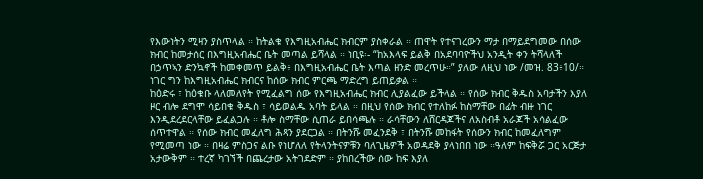የእውነትን ሚዛን ያስጥላል ። ከትልቁ የእግዚአብሔር ክብርም ያስቀራል ። ጠዋት የተናገረውን ማታ በማይደግመው በሰው ክብር ከመታሰር በእግዚአብሔር ቤት መጣል ይሻላል ። ነቢዩ፡- “ከአእላፍ ይልቅ በአደባባዮችህ አንዲት ቀን ትሻላለች በኃጥኣን ድንኳኖች ከመቀመጥ ይልቅ፥ በእግዚአብሔር ቤት እጣል ዘንድ መረጥሁ።” ያለው ለዚህ ነው /መዝ. 83፥10/። ነገር ግን ከእግዚአብሔር ክብርና ከሰው ክብር ምርጫ ማድረግ ይጠይቃል ።
ከዕድሩ ፣ ከዕቁቡ ላለመለየት የሚፈልግ ሰው የእግዚአብሔር ክብር ሊያልፈው ይችላል ። የሰው ክብር ቅዱስ አባታችን እያለ ዞር ብሎ ደግሞ ሳይበቁ ቅዱስ ፣ ሳይወልዱ አባት ይላል ። በዚህ የሰው ክብር የተለከፉ ከስማቸው በፊት ብዙ ነገር እንዲደረደርላቸው ይፈልጋሉ ። ቶሎ ስማቸው ሲጠራ ይበሳጫሉ ። ራሳቸውን ለሸርዳጆችና ለአስብቶ አራጆች አሳልፈው ሰጥተዋል ። የሰው ክብር መፈለግ ሕጻን ያደርጋል ። በትንሹ መፈንደቅ ፣ በትንሹ መከፋት የሰውን ክብር ከመፈለግም የሚመጣ ነው ። በዛሬ ምስጋና ልቡ የነሆለለ የትላንትናዎቹን ባለጊዜዎች አወዳደቅ ያላነበበ ነው ።ዓለም ከፍቅሯ ጋር አርጅታ አታውቅም ። ተረኛ ካገኘች በጨረታው አትገደድም ። ያከበረችው ሰው ከፍ እያለ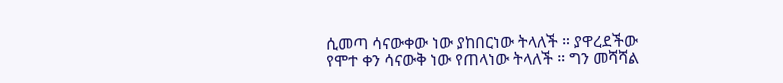ሲመጣ ሳናውቀው ነው ያከበርነው ትላለች ። ያዋረደችው የሞተ ቀን ሳናውቅ ነው የጠላነው ትላለች ። ግን መሻሻል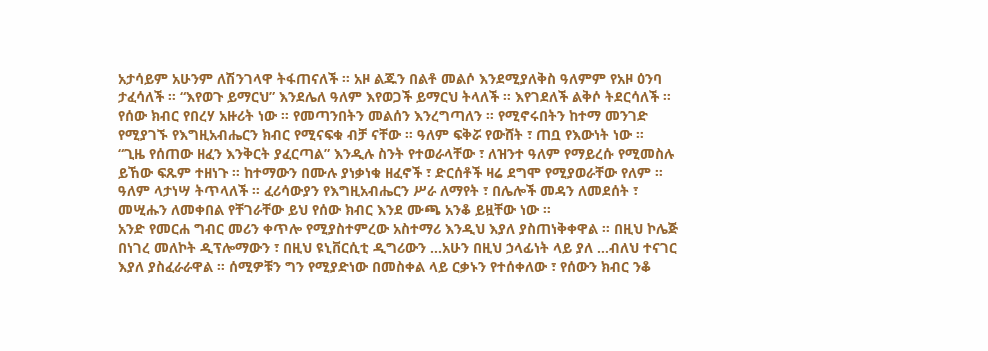አታሳይም አሁንም ለሽንገላዋ ትፋጠናለች ። አዞ ልጁን በልቶ መልሶ እንደሚያለቅስ ዓለምም የአዞ ዕንባ ታፈሳለች ። “እየወጉ ይማርህ” እንደሌለ ዓለም እየወጋች ይማርህ ትላለች ። እየገደለች ልቅሶ ትደርሳለች ። የሰው ክብር የበረሃ አዙሪት ነው ። የመጣንበትን መልሰን እንረግጣለን ። የሚኖሩበትን ከተማ መንገድ የሚያገኙ የእግዚአብሔርን ክብር የሚናፍቁ ብቻ ናቸው ። ዓለም ፍቅሯ የውሸት ፣ ጠቧ የእውነት ነው ።
“ጊዜ የሰጠው ዘፈን እንቅርት ያፈርጣል” እንዲሉ ስንት የተወራላቸው ፣ ለዝንተ ዓለም የማይረሱ የሚመስሉ ይኸው ፍጹም ተዘነጉ ። ከተማውን በሙሉ ያነቃነቁ ዘፈኖች ፣ ድርሰቶች ዛሬ ደግሞ የሚያወራቸው የለም ። ዓለም ላታነሣ ትጥላለች ። ፈሪሳውያን የእግዚአብሔርን ሥራ ለማየት ፣ በሌሎች መዳን ለመደሰት ፣ መሢሑን ለመቀበል የቸገራቸው ይህ የሰው ክብር እንደ ሙጫ አንቆ ይዟቸው ነው ።
አንድ የመርሐ ግብር መሪን ቀጥሎ የሚያስተምረው አስተማሪ እንዲህ እያለ ያስጠነቅቀዋል ። በዚህ ኮሌጅ በነገረ መለኮት ዲፕሎማውን ፣ በዚህ ዩኒቨርሲቲ ዲግሪውን …አሁን በዚህ ኃላፊነት ላይ ያለ …ብለህ ተናገር እያለ ያስፈራራዋል ። ሰሚዎቹን ግን የሚያድነው በመስቀል ላይ ርቃኑን የተሰቀለው ፣ የሰውን ክብር ንቆ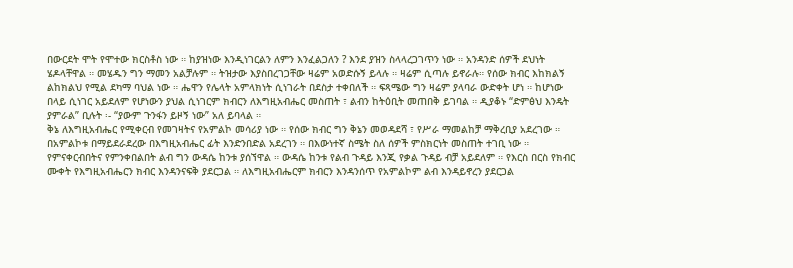በውርደት ሞት የሞተው ክርስቶስ ነው ። ከያዝነው እንዲነገርልን ለምን እንፈልጋለን ? እንደ ያዝን ስላላረጋገጥን ነው ። አንዳንድ ሰዎች ደህነት ሄዶላቸዋል ። መሄዱን ግን ማመን አልቻሉም ። ትዝታው እያስበረገጋቸው ዛሬም አወድሱኝ ይላሉ ። ዛሬም ሲጣሉ ይኖራሉ። የሰው ክብር እከክልኝ ልከክልህ የሚል ደካማ ባህል ነው ። ሔዋን የሌላት አምላክነት ሲነገራት በደስታ ተቀበለች ። ፍጻሜው ግን ዛሬም ያላባራ ውድቀት ሆነ ። ከሆነው በላይ ሲነገር አይደለም የሆነውን ያህል ሲነገርም ክብርን ለእግዚአብሔር መስጠት ፣ ልብን ከትዕቢት መጠበቅ ይገባል ። ዲያቆኑ “ድምፅህ እንዴት ያምራል” ቢሉት ፡- “ያውም ጉንፋን ይዞኝ ነው” አለ ይባላል ።
ቅኔ ለእግዚአብሔር የሚቀርብ የመገዛትና የአምልኮ መሳሪያ ነው ። የሰው ክብር ግን ቅኔን መወዳደሻ ፣ የሥራ ማመልከቻ ማቅረቢያ አደረገው ። በአምልኮቱ በማይደራደረው በእግዚአብሔር ፊት እንድንበድል አደረገን ። በእውነተኛ ስሜት ስለ ሰዎች ምስክርነት መስጠት ተገቢ ነው ። የምናቀርብበትና የምንቀበልበት ልብ ግን ውዳሴ ከንቱ ያሰኘዋል ። ውዳሴ ከንቱ የልብ ጉዳይ እንጂ የቃል ጉዳይ ብቻ አይደለም ። የእርስ በርስ የክብር ሙቀት የእግዚአብሔርን ክብር እንዳንናፍቅ ያደርጋል ። ለእግዚአብሔርም ክብርን እንዳንሰጥ የአምልኮም ልብ እንዳይኖረን ያደርጋል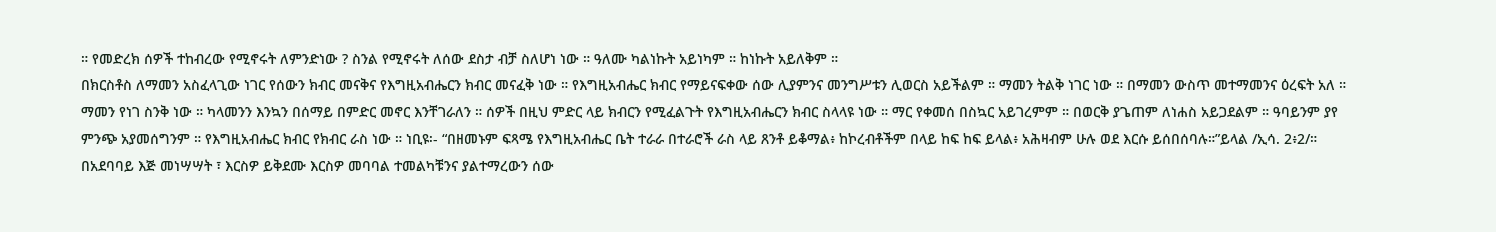። የመድረክ ሰዎች ተከብረው የሚኖሩት ለምንድነው ? ስንል የሚኖሩት ለሰው ደስታ ብቻ ስለሆነ ነው ። ዓለሙ ካልነኩት አይነካም ። ከነኩት አይለቅም ።
በክርስቶስ ለማመን አስፈላጊው ነገር የሰውን ክብር መናቅና የእግዚአብሔርን ክብር መናፈቅ ነው ። የእግዚአብሔር ክብር የማይናፍቀው ሰው ሊያምንና መንግሥቱን ሊወርስ አይችልም ። ማመን ትልቅ ነገር ነው ። በማመን ውስጥ መተማመንና ዕረፍት አለ ። ማመን የነገ ስንቅ ነው ። ካላመንን እንኳን በሰማይ በምድር መኖር እንቸገራለን ። ሰዎች በዚህ ምድር ላይ ክብርን የሚፈልጉት የእግዚአብሔርን ክብር ስላላዩ ነው ። ማር የቀመሰ በስኳር አይገረምም ። በወርቅ ያጌጠም ለነሐስ አይጋደልም ። ዓባይንም ያየ ምንጭ አያመሰግንም ። የእግዚአብሔር ክብር የክብር ራስ ነው ። ነቢዩ፡- “በዘመኑም ፍጻሜ የእግዚአብሔር ቤት ተራራ በተራሮች ራስ ላይ ጸንቶ ይቆማል፥ ከኮረብቶችም በላይ ከፍ ከፍ ይላል፥ አሕዛብም ሁሉ ወደ እርሱ ይሰበሰባሉ።”ይላል /ኢሳ. 2፥2/።
በአደባባይ እጅ መነሣሣት ፣ እርስዎ ይቅደሙ እርስዎ መባባል ተመልካቹንና ያልተማረውን ሰው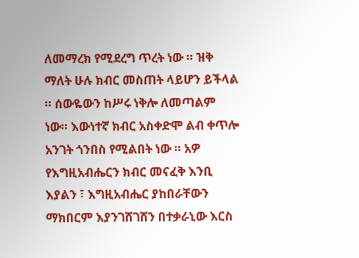ለመማረክ የሚደረግ ጥረት ነው ። ዝቅ ማለት ሁሉ ክብር መስጠት ላይሆን ይችላል ። ሰውዬውን ከሥሩ ነቅሎ ለመጣልም ነው። እውነተኛ ክብር አስቀድሞ ልብ ቀጥሎ አንገት ጎንበስ የሚልበት ነው ። አዎ የእግዚአብሔርን ክብር መናፈቅ እንቢ እያልን ፣ እግዚአብሔር ያከበራቸውን ማክበርም እያንገሸገሸን በተቃራኒው እርስ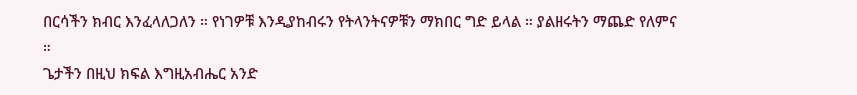በርሳችን ክብር እንፈላለጋለን ። የነገዎቹ እንዲያከብሩን የትላንትናዎቹን ማክበር ግድ ይላል ። ያልዘሩትን ማጨድ የለምና ።
ጌታችን በዚህ ክፍል እግዚአብሔር አንድ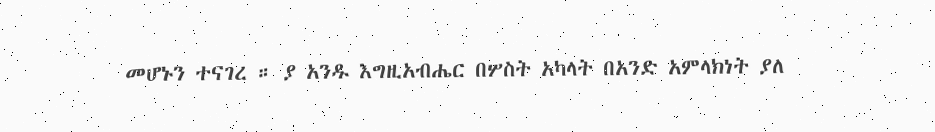መሆኑን ተናገረ ። ያ አንዱ እግዚአብሔር በሦስት አካላት በአንድ አምላክነት ያለ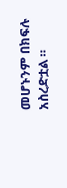መሆኑንም በክፍሉ አስረድቷል ።